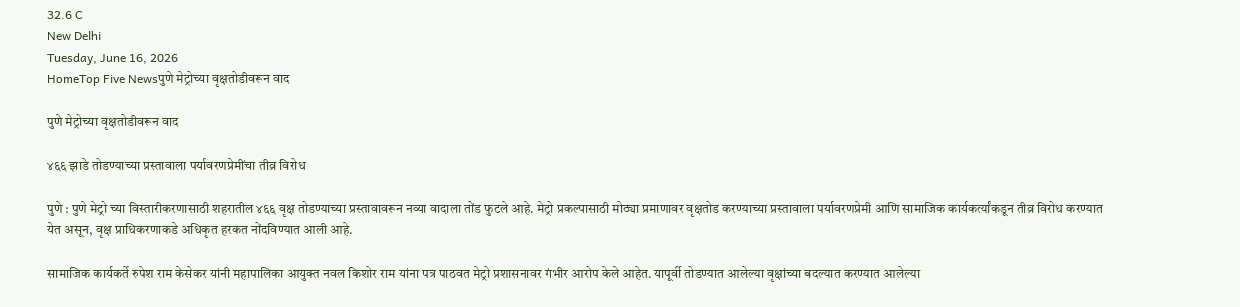32.6 C
New Delhi
Tuesday, June 16, 2026
HomeTop Five Newsपुणे मेट्रोच्या वृक्षतोडीवरून वाद

पुणे मेट्रोच्या वृक्षतोडीवरून वाद

४६६ झाडे तोडण्याच्या प्रस्तावाला पर्यावरणप्रेमींचा तीव्र विरोध

पुणे : पुणे मेट्रो च्या विस्तारीकरणासाठी शहरातील ४६६ वृक्ष तोडण्याच्या प्रस्तावावरून नव्या वादाला तोंड फुटले आहे. मेट्रो प्रकल्पासाठी मोठ्या प्रमाणावर वृक्षतोड करण्याच्या प्रस्तावाला पर्यावरणप्रेमी आणि सामाजिक कार्यकर्त्यांकडून तीव्र विरोध करण्यात येत असून, वृक्ष प्राधिकरणाकडे अधिकृत हरकत नोंदविण्यात आली आहे.

सामाजिक कार्यकर्ते रुपेश राम केसेकर यांनी महापालिका आयुक्त नवल किशोर राम यांना पत्र पाठवत मेट्रो प्रशासनावर गंभीर आरोप केले आहेत. यापूर्वी तोडण्यात आलेल्या वृक्षांच्या बदल्यात करण्यात आलेल्या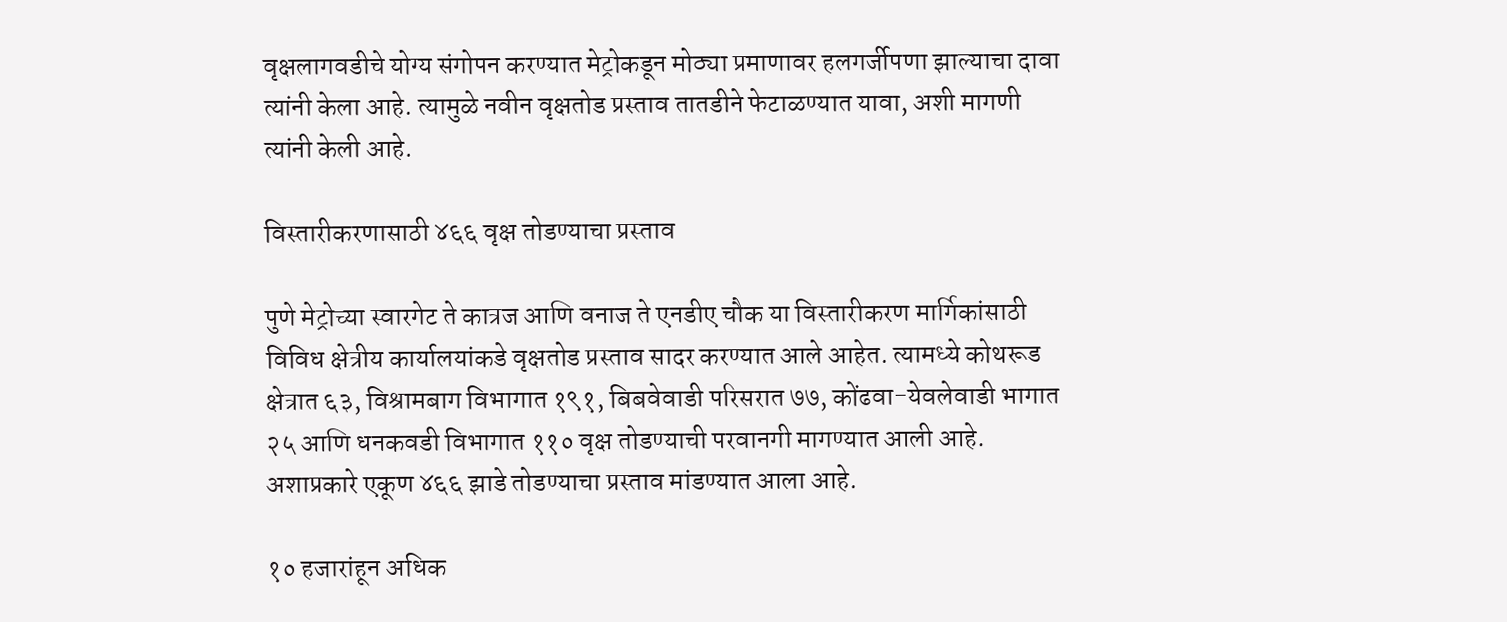वृक्षलागवडीचे योग्य संगोपन करण्यात मेट्रोकडून मोठ्या प्रमाणावर हलगर्जीपणा झाल्याचा दावा त्यांनी केला आहे. त्यामुळे नवीन वृक्षतोड प्रस्ताव तातडीने फेटाळण्यात यावा, अशी मागणी त्यांनी केली आहे.

विस्तारीकरणासाठी ४६६ वृक्ष तोडण्याचा प्रस्ताव

पुणे मेट्रोच्या स्वारगेट ते कात्रज आणि वनाज ते एनडीए चौक या विस्तारीकरण मार्गिकांसाठी विविध क्षेत्रीय कार्यालयांकडे वृक्षतोड प्रस्ताव सादर करण्यात आले आहेत. त्यामध्ये कोथरूड क्षेत्रात ६३, विश्रामबाग विभागात १९१, बिबवेवाडी परिसरात ७७, कोंढवा-येवलेवाडी भागात २५ आणि धनकवडी विभागात ११० वृक्ष तोडण्याची परवानगी मागण्यात आली आहे. अशाप्रकारे एकूण ४६६ झाडे तोडण्याचा प्रस्ताव मांडण्यात आला आहे.

१० हजारांहून अधिक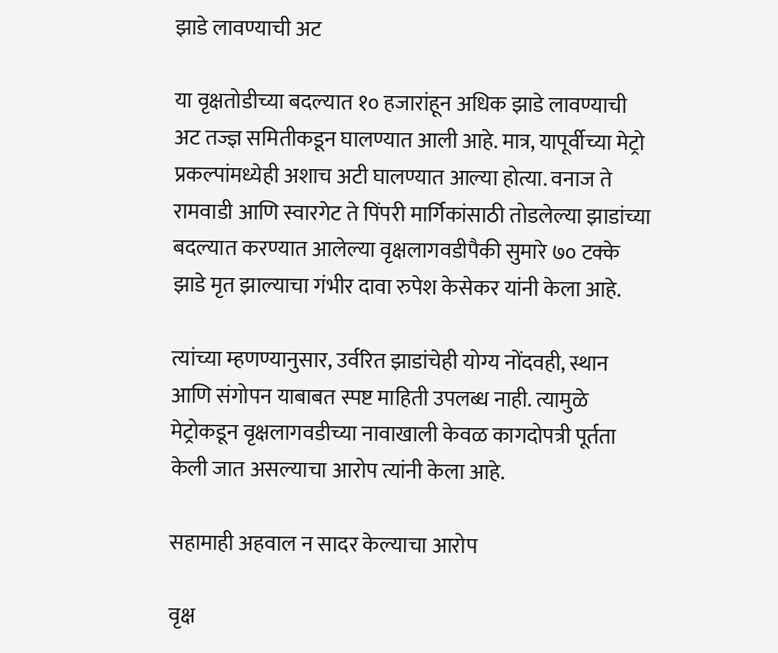झाडे लावण्याची अट

या वृक्षतोडीच्या बदल्यात १० हजारांहून अधिक झाडे लावण्याची अट तज्ज्ञ समितीकडून घालण्यात आली आहे. मात्र, यापूर्वीच्या मेट्रो प्रकल्पांमध्येही अशाच अटी घालण्यात आल्या होत्या. वनाज ते रामवाडी आणि स्वारगेट ते पिंपरी मार्गिकांसाठी तोडलेल्या झाडांच्या बदल्यात करण्यात आलेल्या वृक्षलागवडीपैकी सुमारे ७० टक्के झाडे मृत झाल्याचा गंभीर दावा रुपेश केसेकर यांनी केला आहे.

त्यांच्या म्हणण्यानुसार, उर्वरित झाडांचेही योग्य नोंदवही, स्थान आणि संगोपन याबाबत स्पष्ट माहिती उपलब्ध नाही. त्यामुळे मेट्रोकडून वृक्षलागवडीच्या नावाखाली केवळ कागदोपत्री पूर्तता केली जात असल्याचा आरोप त्यांनी केला आहे.

सहामाही अहवाल न सादर केल्याचा आरोप

वृक्ष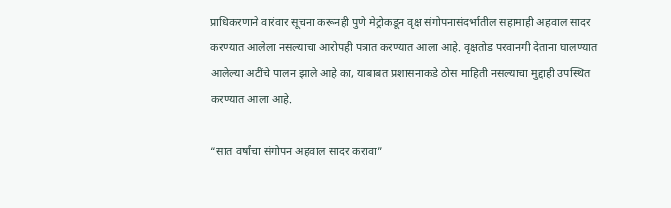प्राधिकरणाने वारंवार सूचना करूनही पुणे मेट्रोकडून वृक्ष संगोपनासंदर्भातील सहामाही अहवाल सादर करण्यात आलेला नसल्याचा आरोपही पत्रात करण्यात आला आहे. वृक्षतोड परवानगी देताना घालण्यात आलेल्या अटींचे पालन झाले आहे का, याबाबत प्रशासनाकडे ठोस माहिती नसल्याचा मुद्दाही उपस्थित करण्यात आला आहे.

“सात वर्षांचा संगोपन अहवाल सादर करावा”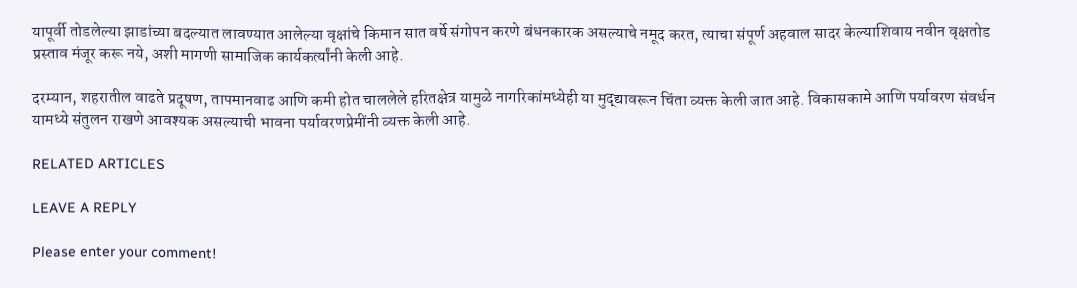यापूर्वी तोडलेल्या झाडांच्या बदल्यात लावण्यात आलेल्या वृक्षांचे किमान सात वर्षे संगोपन करणे बंधनकारक असल्याचे नमूद करत, त्याचा संपूर्ण अहवाल सादर केल्याशिवाय नवीन वृक्षतोड प्रस्ताव मंजूर करू नये, अशी मागणी सामाजिक कार्यकर्त्यांनी केली आहे.

दरम्यान, शहरातील वाढते प्रदूषण, तापमानवाढ आणि कमी होत चाललेले हरितक्षेत्र यामुळे नागरिकांमध्येही या मुद्द्यावरून चिंता व्यक्त केली जात आहे. विकासकामे आणि पर्यावरण संवर्धन यामध्ये संतुलन राखणे आवश्यक असल्याची भावना पर्यावरणप्रेमींनी व्यक्त केली आहे.

RELATED ARTICLES

LEAVE A REPLY

Please enter your comment!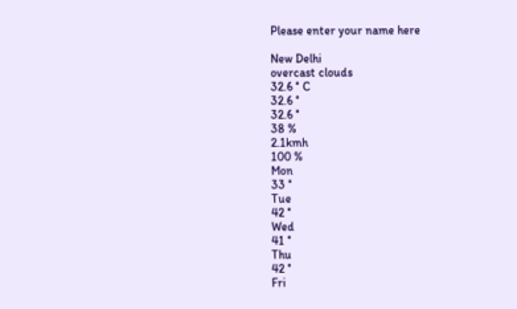Please enter your name here

New Delhi
overcast clouds
32.6 ° C
32.6 °
32.6 °
38 %
2.1kmh
100 %
Mon
33 °
Tue
42 °
Wed
41 °
Thu
42 °
Fri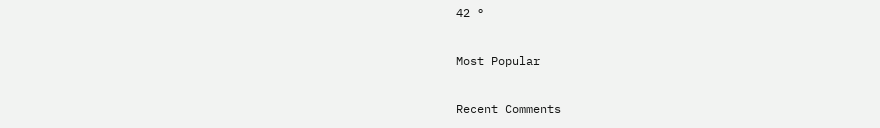42 °

Most Popular

Recent Comments